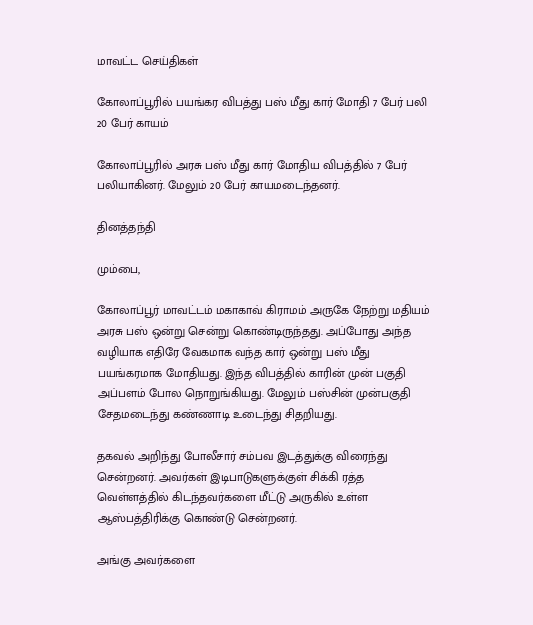மாவட்ட செய்திகள்

கோலாப்பூரில் பயங்கர விபத்து பஸ் மீது கார் மோதி 7 பேர் பலி 20 பேர் காயம்

கோலாப்பூரில் அரசு பஸ் மீது கார் மோதிய விபத்தில் 7 பேர் பலியாகினர். மேலும் 20 பேர் காயமடைந்தனர்.

தினத்தந்தி

மும்பை,

கோலாப்பூர் மாவட்டம் மகாகாவ் கிராமம் அருகே நேற்று மதியம் அரசு பஸ் ஒன்று சென்று கொண்டிருந்தது. அப்போது அந்த வழியாக எதிரே வேகமாக வந்த கார் ஒன்று பஸ் மீது பயங்கரமாக மோதியது. இந்த விபத்தில் காரின் முன் பகுதி அப்பளம் போல நொறுங்கியது. மேலும் பஸ்சின் முன்பகுதி சேதமடைந்து கண்ணாடி உடைந்து சிதறியது.

தகவல் அறிந்து போலீசார் சம்பவ இடத்துக்கு விரைந்து சென்றனர். அவர்கள் இடிபாடுகளுக்குள் சிக்கி ரத்த வெள்ளத்தில் கிடந்தவர்களை மீட்டு அருகில் உள்ள ஆஸ்பத்திரிக்கு கொண்டு சென்றனர்.

அங்கு அவர்களை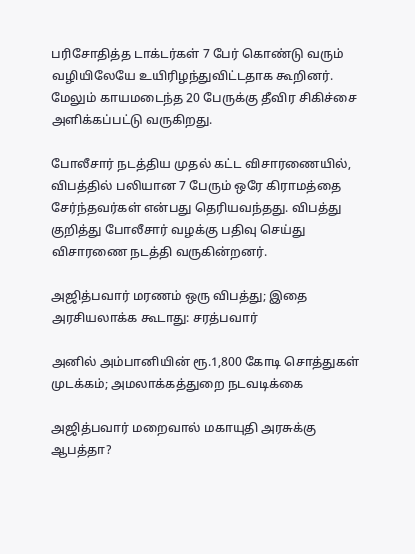பரிசோதித்த டாக்டர்கள் 7 பேர் கொண்டு வரும் வழியிலேயே உயிரிழந்துவிட்டதாக கூறினர். மேலும் காயமடைந்த 20 பேருக்கு தீவிர சிகிச்சை அளிக்கப்பட்டு வருகிறது.

போலீசார் நடத்திய முதல் கட்ட விசாரணையில், விபத்தில் பலியான 7 பேரும் ஒரே கிராமத்தை சேர்ந்தவர்கள் என்பது தெரியவந்தது. விபத்து குறித்து போலீசார் வழக்கு பதிவு செய்து விசாரணை நடத்தி வருகின்றனர்.

அஜித்பவார் மரணம் ஒரு விபத்து; இதை அரசியலாக்க கூடாது: சரத்பவார்

அனில் அம்பானியின் ரூ.1,800 கோடி சொத்துகள் முடக்கம்; அமலாக்கத்துறை நடவடிக்கை

அஜித்பவார் மறைவால் மகாயுதி அரசுக்கு ஆபத்தா?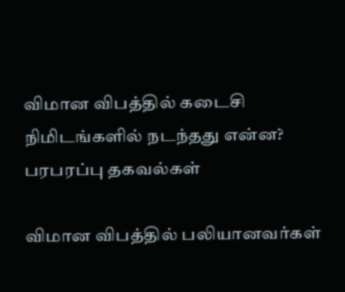விமான விபத்தில் கடைசி நிமிடங்களில் நடந்தது என்ன? பரபரப்பு தகவல்கள்

விமான விபத்தில் பலியானவர்கள்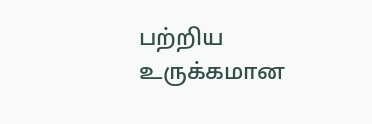பற்றிய உருக்கமான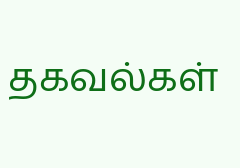தகவல்கள்